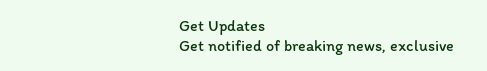Get Updates
Get notified of breaking news, exclusive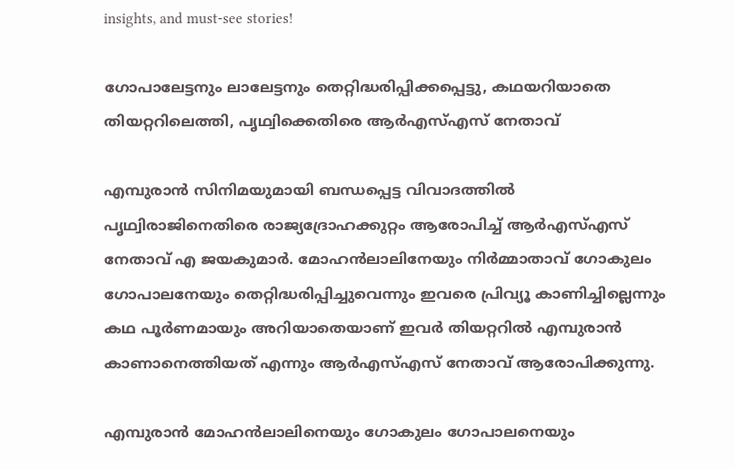insights, and must-see stories!

ഗോപാലേട്ടനും ലാലേട്ടനും തെറ്റിദ്ധരിപ്പിക്കപ്പെട്ടു, കഥയറിയാതെ തിയറ്ററിലെത്തി, പൃഥ്വിക്കെതിരെ ആർഎസ്എസ് നേതാവ്

എമ്പുരാൻ സിനിമയുമായി ബന്ധപ്പെട്ട വിവാദത്തിൽ പൃഥ്വിരാജിനെതിരെ രാജ്യദ്രോഹക്കുറ്റം ആരോപിച്ച് ആർഎസ്എസ് നേതാവ് എ ജയകുമാർ. മോഹൻലാലിനേയും നിർമ്മാതാവ് ഗോകുലം ഗോപാലനേയും തെറ്റിദ്ധരിപ്പിച്ചുവെന്നും ഇവരെ പ്രിവ്യൂ കാണിച്ചില്ലെന്നും കഥ പൂർണമായും അറിയാതെയാണ് ഇവർ തിയറ്ററിൽ എമ്പുരാൻ കാണാനെത്തിയത് എന്നും ആർഎസ്എസ് നേതാവ് ആരോപിക്കുന്നു.

എമ്പുരാൻ മോഹൻലാലിനെയും ഗോകുലം ഗോപാലനെയും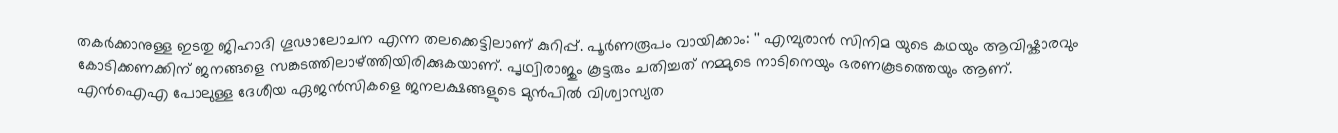തകർക്കാനുള്ള ഇടതു ജിഹാദി ഗൂഢാലോചന എന്ന തലക്കെട്ടിലാണ് കുറിപ്പ്. പൂർണരൂപം വായിക്കാം: '' എമ്പുരാൻ സിനിമ യുടെ കഥയും ആവിഷ്കാരവും കോടിക്കണക്കിന് ജനങ്ങളെ സങ്കടത്തിലാഴ്ത്തിയിരിക്കുകയാണ്. പൃഥ്വിരാജും കൂട്ടരും ചതിച്ചത് നമ്മുടെ നാടിനെയും ഭരണകൂടത്തെയും ആണ്. എൻഐഎ പോലുള്ള ദേശീയ ഏജൻസികളെ ജനലക്ഷങ്ങളുടെ മുൻപിൽ വിശ്വാസ്യത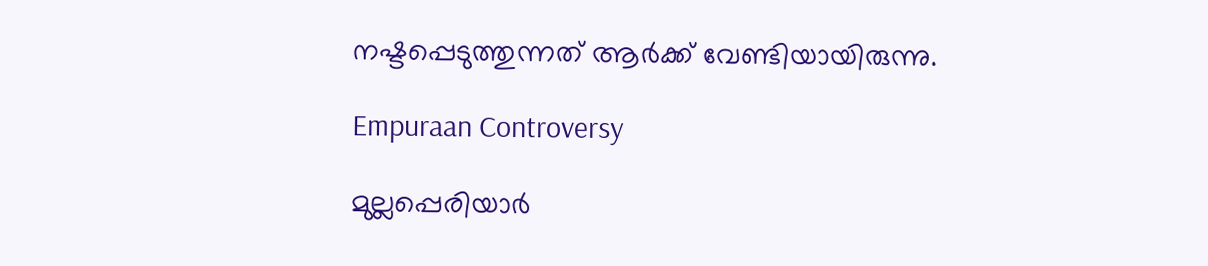നഷ്ടപ്പെടുത്തുന്നത് ആർക്ക് വേണ്ടിയായിരുന്നു.

Empuraan Controversy

മുല്ലപ്പെരിയാർ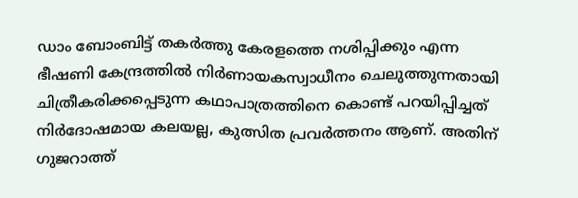ഡാം ബോംബിട്ട് തകർത്തു കേരളത്തെ നശിപ്പിക്കും എന്ന ഭീഷണി കേന്ദ്രത്തിൽ നിർണായകസ്വാധീനം ചെലുത്തുന്നതായി ചിത്രീകരിക്കപ്പെടുന്ന കഥാപാത്രത്തിനെ കൊണ്ട് പറയിപ്പിച്ചത് നിർദോഷമായ കലയല്ല, കുത്സിത പ്രവർത്തനം ആണ്. അതിന് ഗുജറാത്ത്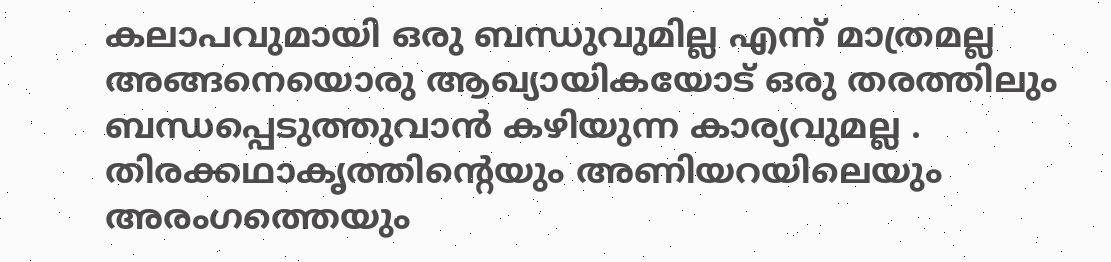കലാപവുമായി ഒരു ബന്ധുവുമില്ല എന്ന് മാത്രമല്ല അങ്ങനെയൊരു ആഖ്യായികയോട് ഒരു തരത്തിലും ബന്ധപ്പെടുത്തുവാൻ കഴിയുന്ന കാര്യവുമല്ല . തിരക്കഥാകൃത്തിന്റെയും അണിയറയിലെയും അരംഗത്തെയും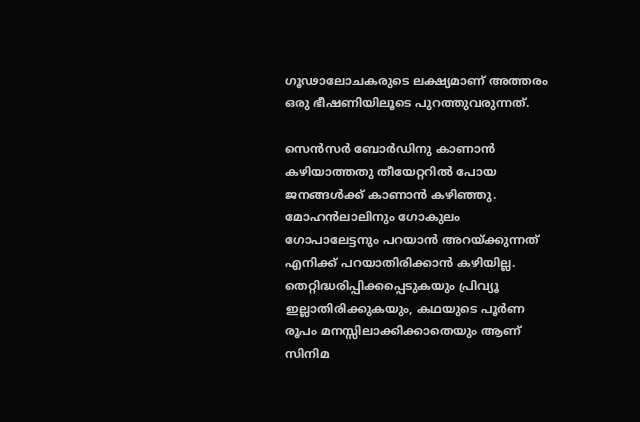ഗൂഢാലോചകരുടെ ലക്ഷ്യമാണ് അത്തരം ഒരു ഭീഷണിയിലൂടെ പുറത്തുവരുന്നത്.

സെൻസർ ബോർഡിനു കാണാൻ കഴിയാത്തതു തീയേറ്ററിൽ പോയ ജനങ്ങൾക്ക് കാണാൻ കഴിഞ്ഞു. മോഹൻലാലിനും ഗോകുലം ഗോപാലേട്ടനും പറയാൻ അറയ്ക്കുന്നത് എനിക്ക് പറയാതിരിക്കാൻ കഴിയില്ല. തെറ്റിദ്ധരിപ്പിക്കപ്പെടുകയും പ്രിവ്യൂ ഇല്ലാതിരിക്കുകയും, കഥയുടെ പൂർണ രൂപം മനസ്സിലാക്കിക്കാതെയും ആണ് സിനിമ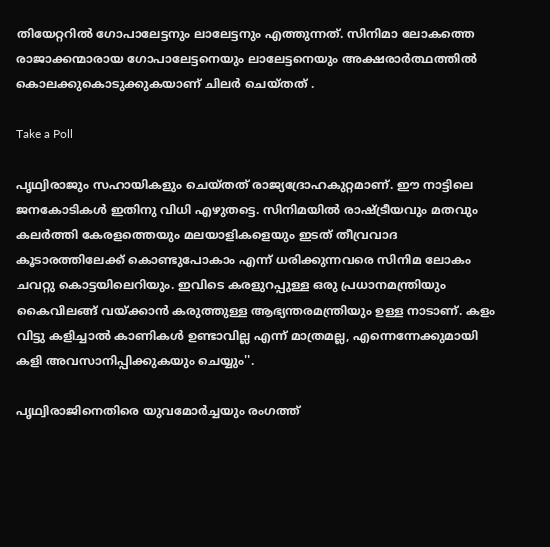തിയേറ്ററിൽ ഗോപാലേട്ടനും ലാലേട്ടനും എത്തുന്നത്. സിനിമാ ലോകത്തെ രാജാക്കന്മാരായ ഗോപാലേട്ടനെയും ലാലേട്ടനെയും അക്ഷരാർത്ഥത്തിൽ കൊലക്കുകൊടുക്കുകയാണ് ചിലർ ചെയ്തത് .

Take a Poll

പൃഥ്വിരാജും സഹായികളും ചെയ്തത് രാജ്യദ്രോഹകുറ്റമാണ്. ഈ നാട്ടിലെ ജനകോടികൾ ഇതിനു വിധി എഴുതട്ടെ. സിനിമയിൽ രാഷ്ട്രീയവും മതവും കലർത്തി കേരളത്തെയും മലയാളികളെയും ഇടത് തീവ്രവാദ കൂടാരത്തിലേക്ക് കൊണ്ടുപോകാം എന്ന് ധരിക്കുന്നവരെ സിനിമ ലോകം ചവറ്റു കൊട്ടയിലെറിയും. ഇവിടെ കരളുറപ്പുള്ള ഒരു പ്രധാനമന്ത്രിയും കൈവിലങ്ങ് വയ്ക്കാൻ കരുത്തുള്ള ആഭ്യന്തരമന്ത്രിയും ഉള്ള നാടാണ്. കളം വിട്ടു കളിച്ചാൽ കാണികൾ ഉണ്ടാവില്ല എന്ന് മാത്രമല്ല, എന്നെന്നേക്കുമായി കളി അവസാനിപ്പിക്കുകയും ചെയ്യും''.

പൃഥ്വിരാജിനെതിരെ യുവമോർച്ചയും രംഗത്ത്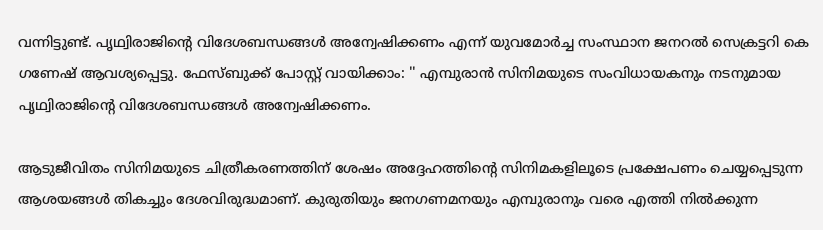വന്നിട്ടുണ്ട്. പൃഥ്വിരാജിന്റെ വിദേശബന്ധങ്ങൾ അന്വേഷിക്കണം എന്ന് യുവമോർച്ച സംസ്ഥാന ജനറൽ സെക്രട്ടറി കെ ഗണേഷ് ആവശ്യപ്പെട്ടു. ഫേസ്ബുക്ക് പോസ്റ്റ് വായിക്കാം: '' എമ്പുരാൻ സിനിമയുടെ സംവിധായകനും നടനുമായ പൃഥ്വിരാജിൻ്റെ വിദേശബന്ധങ്ങൾ അന്വേഷിക്കണം.

ആടുജീവിതം സിനിമയുടെ ചിത്രീകരണത്തിന് ശേഷം അദ്ദേഹത്തിൻ്റെ സിനിമകളിലൂടെ പ്രക്ഷേപണം ചെയ്യപ്പെടുന്ന ആശയങ്ങൾ തികച്ചും ദേശവിരുദ്ധമാണ്. കുരുതിയും ജനഗണമനയും എമ്പുരാനും വരെ എത്തി നിൽക്കുന്ന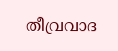തീവ്രവാദ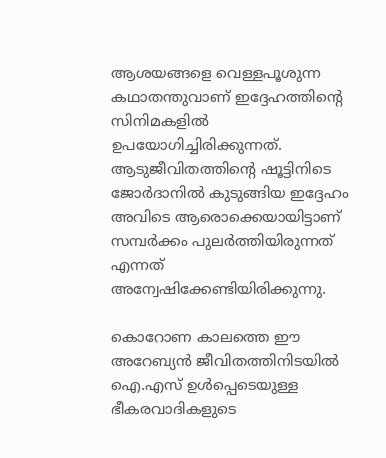ആശയങ്ങളെ വെള്ളപൂശുന്ന കഥാതന്തുവാണ് ഇദ്ദേഹത്തിൻ്റെ സിനിമകളിൽ ഉപയോഗിച്ചിരിക്കുന്നത്. ആടുജീവിതത്തിൻ്റെ ഷൂട്ടിനിടെ ജോർദാനിൽ കുടുങ്ങിയ ഇദ്ദേഹം അവിടെ ആരൊക്കെയായിട്ടാണ് സമ്പർക്കം പുലർത്തിയിരുന്നത് എന്നത് അന്വേഷിക്കേണ്ടിയിരിക്കുന്നു.

കൊറോണ കാലത്തെ ഈ അറേബ്യൻ ജീവിതത്തിനിടയിൽ ഐ.എസ് ഉൾപ്പെടെയുള്ള ഭീകരവാദികളുടെ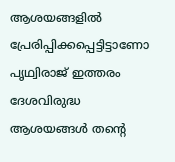ആശയങ്ങളിൽ പ്രേരിപ്പിക്കപ്പെട്ടിട്ടാണോ പൃഥ്വിരാജ് ഇത്തരം ദേശവിരുദ്ധ ആശയങ്ങൾ തൻ്റെ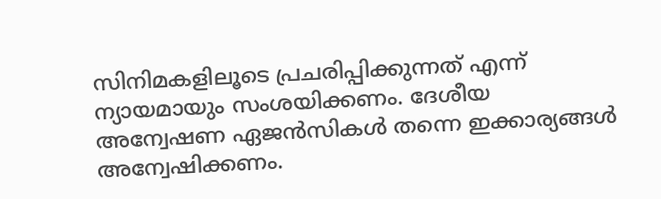സിനിമകളിലൂടെ പ്രചരിപ്പിക്കുന്നത് എന്ന് ന്യായമായും സംശയിക്കണം. ദേശീയ അന്വേഷണ ഏജൻസികൾ തന്നെ ഇക്കാര്യങ്ങൾ അന്വേഷിക്കണം.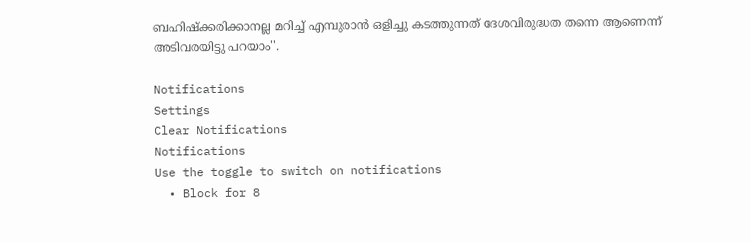ബഹിഷ്ക്കരിക്കാനല്ല മറിച്ച് എമ്പുരാൻ ഒളിച്ചു കടത്തുന്നത് ദേശവിരുദ്ധത തന്നെ ആണെന്ന് അടിവരയിട്ടു പറയാം''.

Notifications
Settings
Clear Notifications
Notifications
Use the toggle to switch on notifications
  • Block for 8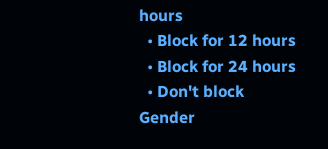hours
  • Block for 12 hours
  • Block for 24 hours
  • Don't block
Gender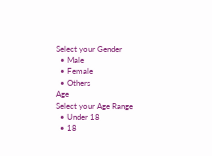Select your Gender
  • Male
  • Female
  • Others
Age
Select your Age Range
  • Under 18
  • 18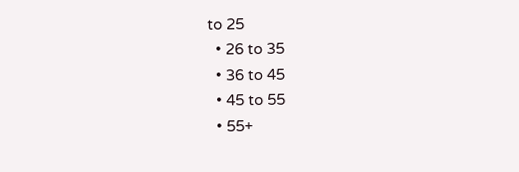to 25
  • 26 to 35
  • 36 to 45
  • 45 to 55
  • 55+